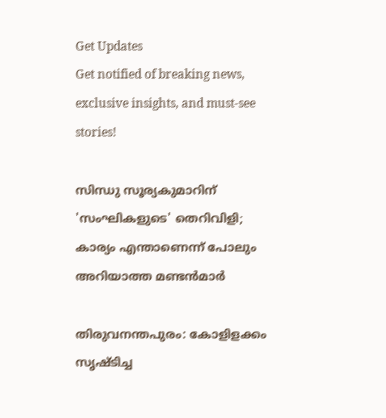Get Updates
Get notified of breaking news, exclusive insights, and must-see stories!

സിന്ധു സൂര്യകുമാറിന് 'സംഘികളുടെ' തെറിവിളി; കാര്യം എന്താണെന്ന് പോലും അറിയാത്ത മണ്ടന്‍മാര്‍

തിരുവനന്തപുരം: കോളിളക്കം സൃഷ്ടിച്ച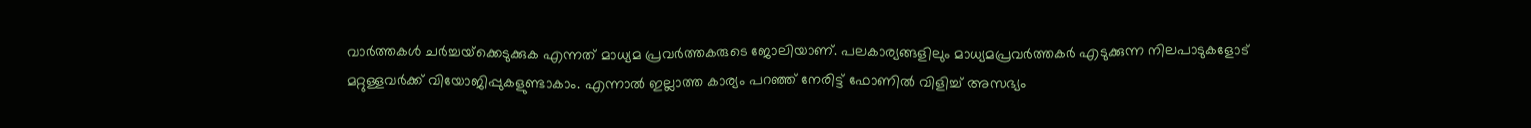വാര്‍ത്തകള്‍ ചര്‍ച്ചയ്‌ക്കെടുക്കുക എന്നത് മാധ്യമ പ്രവര്‍ത്തകരുടെ ജോലിയാണ്. പലകാര്യങ്ങളിലും മാധ്യമപ്രവര്‍ത്തകര്‍ എടുക്കുന്ന നിലപാടുകളോട് മറ്റുള്ളവര്‍ക്ക് വിയോജിപ്പുകളുണ്ടാകാം. എന്നാല്‍ ഇല്ലാത്ത കാര്യം പറഞ്ഞ് നേരിട്ട് ഫോണില്‍ വിളിച്ച് അസഭ്യം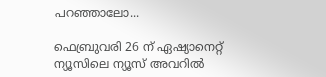പറഞ്ഞാലോ...

ഫെബ്രുവരി 26 ന് ഏഷ്യാനെറ്റ് ന്യൂസിലെ ന്യൂസ് അവറില്‍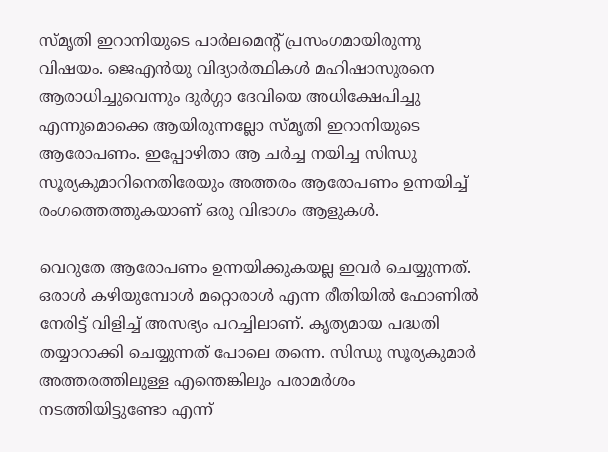സ്മൃതി ഇറാനിയുടെ പാര്‍ലമെന്റ് പ്രസംഗമായിരുന്നു വിഷയം. ജെഎന്‍യു വിദ്യാര്‍ത്ഥികള്‍ മഹിഷാസുരനെ ആരാധിച്ചുവെന്നും ദുര്‍ഗ്ഗാ ദേവിയെ അധിക്ഷേപിച്ചു എന്നുമൊക്കെ ആയിരുന്നല്ലോ സ്മൃതി ഇറാനിയുടെ ആരോപണം. ഇപ്പോഴിതാ ആ ചര്‍ച്ച നയിച്ച സിന്ധു സൂര്യകുമാറിനെതിരേയും അത്തരം ആരോപണം ഉന്നയിച്ച് രംഗത്തെത്തുകയാണ് ഒരു വിഭാഗം ആളുകള്‍.

വെറുതേ ആരോപണം ഉന്നയിക്കുകയല്ല ഇവര്‍ ചെയ്യുന്നത്. ഒരാള്‍ കഴിയുമ്പോള്‍ മറ്റൊരാള്‍ എന്ന രീതിയില്‍ ഫോണില്‍ നേരിട്ട് വിളിച്ച് അസഭ്യം പറച്ചിലാണ്. കൃത്യമായ പദ്ധതി തയ്യാറാക്കി ചെയ്യുന്നത് പോലെ തന്നെ. സിന്ധു സൂര്യകുമാര്‍ അത്തരത്തിലുള്ള എന്തെങ്കിലും പരാമര്‍ശം നടത്തിയിട്ടുണ്ടോ എന്ന്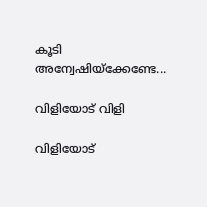കൂടി അന്വേഷിയ്‌ക്കേണ്ടേ...

വിളിയോട് വിളി

വിളിയോട്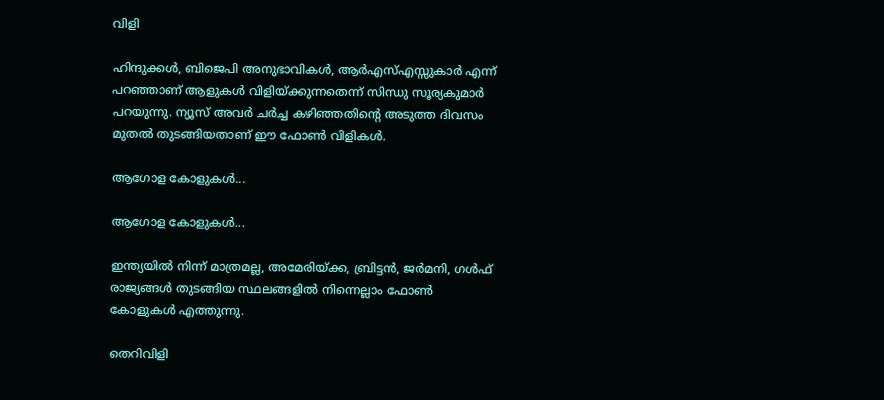വിളി

ഹിന്ദുക്കള്‍, ബിജെപി അനുഭാവികള്‍, ആര്‍എസ്എസ്സുകാര്‍ എന്ന് പറഞ്ഞാണ് ആളുകള്‍ വിളിയ്ക്കുന്നതെന്ന് സിന്ധു സൂര്യകുമാര്‍ പറയുന്നു. ന്യൂസ് അവര്‍ ചര്‍ച്ച കഴിഞ്ഞതിന്റെ അടുത്ത ദിവസം മുതല്‍ തുടങ്ങിയതാണ് ഈ ഫോണ്‍ വിളികള്‍.

ആഗോള കോളുകള്‍...

ആഗോള കോളുകള്‍...

ഇന്ത്യയില്‍ നിന്ന് മാത്രമല്ല, അമേരിയ്ക്ക, ബ്രിട്ടന്‍, ജര്‍മനി, ഗള്‍ഫ് രാജ്യങ്ങള്‍ തുടങ്ങിയ സ്ഥലങ്ങളില്‍ നിന്നെല്ലാം ഫോണ്‍ കോളുകള്‍ എത്തുന്നു.

തെറിവിളി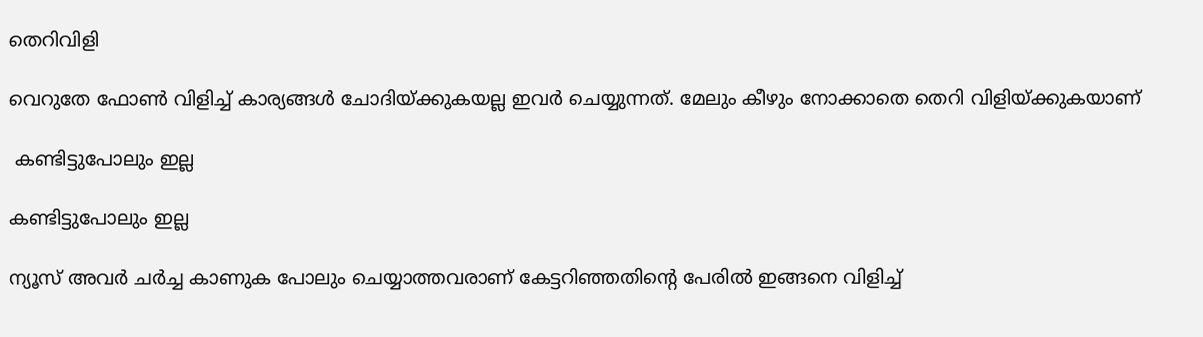തെറിവിളി

വെറുതേ ഫോണ്‍ വിളിച്ച് കാര്യങ്ങള്‍ ചോദിയ്ക്കുകയല്ല ഇവര്‍ ചെയ്യുന്നത്. മേലും കീഴും നോക്കാതെ തെറി വിളിയ്ക്കുകയാണ്

 കണ്ടിട്ടുപോലും ഇല്ല

കണ്ടിട്ടുപോലും ഇല്ല

ന്യൂസ് അവര്‍ ചര്‍ച്ച കാണുക പോലും ചെയ്യാത്തവരാണ് കേട്ടറിഞ്ഞതിന്റെ പേരില്‍ ഇങ്ങനെ വിളിച്ച്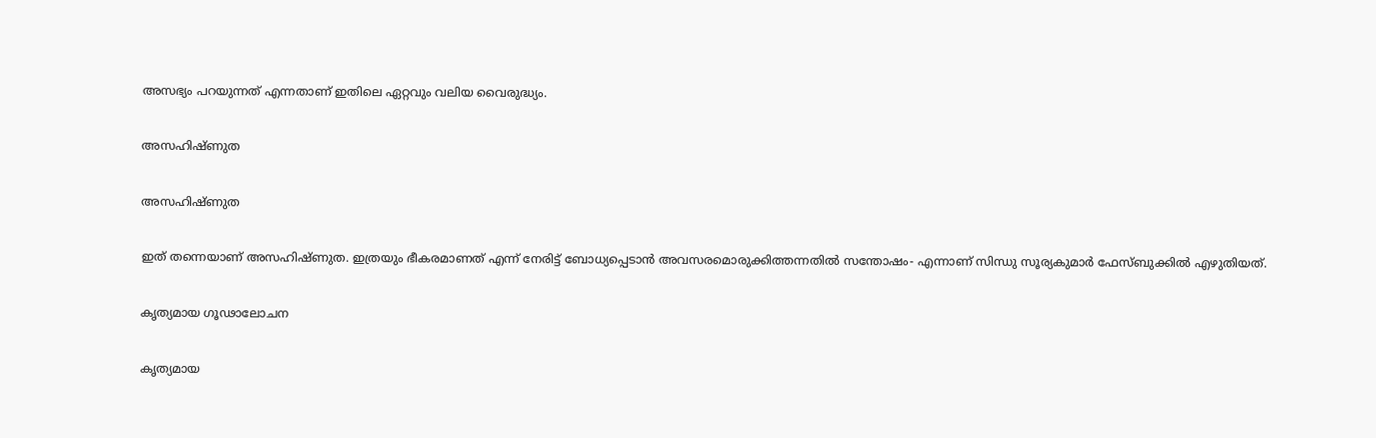അസഭ്യം പറയുന്നത് എന്നതാണ് ഇതിലെ ഏറ്റവും വലിയ വൈരുദ്ധ്യം.

അസഹിഷ്ണുത

അസഹിഷ്ണുത

ഇത് തന്നെയാണ് അസഹിഷ്ണുത. ഇത്രയും ഭീകരമാണത് എന്ന് നേരിട്ട് ബോധ്യപ്പെടാന്‍ അവസരമൊരുക്കിത്തന്നതില്‍ സന്തോഷം- എന്നാണ് സിന്ധു സൂര്യകുമാര്‍ ഫേസ്ബുക്കില്‍ എഴുതിയത്.

കൃത്യമായ ഗൂഢാലോചന

കൃത്യമായ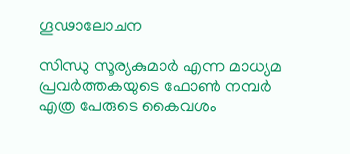ഗൂഢാലോചന

സിന്ധു സൂര്യകുമാര്‍ എന്ന മാധ്യമ പ്രവര്‍ത്തകയുടെ ഫോണ്‍ നമ്പര്‍ എത്ര പേരുടെ കൈവശം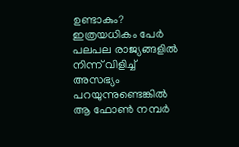ഉണ്ടാകും? ഇത്രയധികം പേര്‍ പലപല രാജ്യങ്ങളില്‍ നിന്ന് വിളിച്ച് അസഭ്യം പറയുന്നുണ്ടെങ്കില്‍ ആ ഫോണ്‍ നമ്പര്‍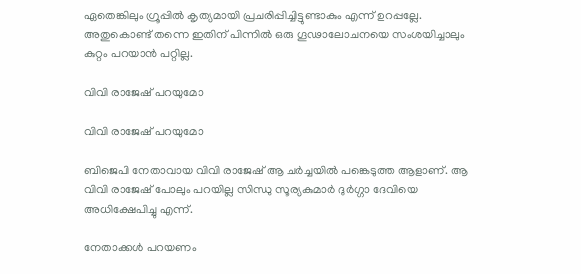ഏതെങ്കിലും ഗ്രൂപ്പില്‍ കൃത്യമായി പ്രചരിപ്പിച്ചിട്ടുണ്ടാകും എന്ന് ഉറപ്പല്ലേ. അതുകൊണ്ട് തന്നെ ഇതിന് പിന്നില്‍ ഒരു ഗൂഢാലോചനയെ സംശയിച്ചാലും കുറ്റം പറയാന്‍ പറ്റില്ല.

വിവി രാജേഷ് പറയുമോ

വിവി രാജേഷ് പറയുമോ

ബിജെപി നേതാവായ വിവി രാജേഷ് ആ ചര്‍ച്ചയില്‍ പങ്കെടുത്ത ആളാണ്. ആ വിവി രാജേഷ് പോലും പറയില്ല സിന്ധു സൂര്യകുമാര്‍ ദുര്‍ഗ്ഗാ ദേവിയെ അധിക്ഷേപിച്ചു എന്ന്.

നേതാക്കള്‍ പറയണം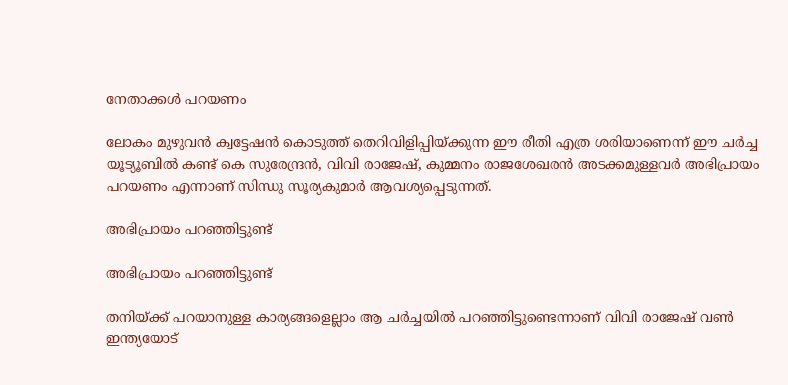നേതാക്കള്‍ പറയണം

ലോകം മുഴുവന്‍ ക്വട്ടേഷന്‍ കൊടുത്ത് തെറിവിളിപ്പിയ്ക്കുന്ന ഈ രീതി എത്ര ശരിയാണെന്ന് ഈ ചര്‍ച്ച യൂട്യൂബില്‍ കണ്ട് കെ സുരേന്ദ്രന്‍, വിവി രാജേഷ്, കുമ്മനം രാജശേഖരന്‍ അടക്കമുള്ളവര്‍ അഭിപ്രായം പറയണം എന്നാണ് സിന്ധു സൂര്യകുമാര്‍ ആവശ്യപ്പെടുന്നത്.

അഭിപ്രായം പറഞ്ഞിട്ടുണ്ട്

അഭിപ്രായം പറഞ്ഞിട്ടുണ്ട്

തനിയ്ക്ക് പറയാനുള്ള കാര്യങ്ങളെല്ലാം ആ ചര്‍ച്ചയില്‍ പറഞ്ഞിട്ടുണ്ടെന്നാണ് വിവി രാജേഷ് വണ്‍ ഇന്ത്യയോട്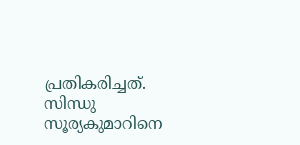പ്രതികരിച്ചത്. സിന്ധു സൂര്യകുമാറിനെ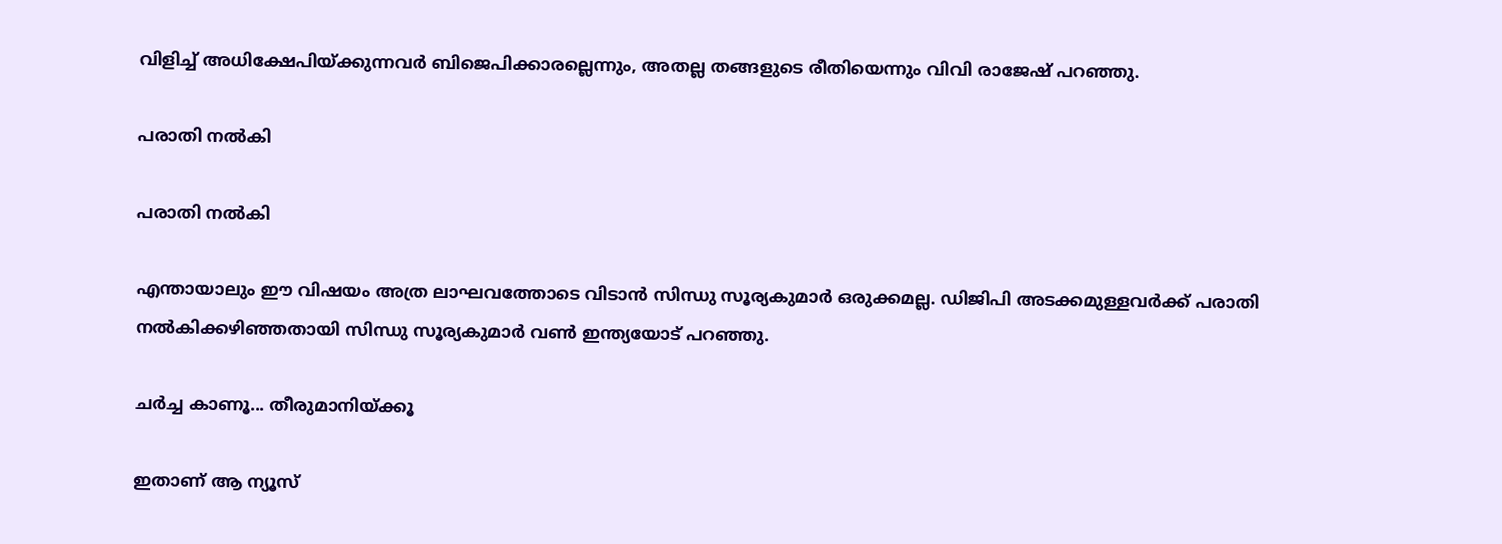വിളിച്ച് അധിക്ഷേപിയ്ക്കുന്നവര്‍ ബിജെപിക്കാരല്ലെന്നും, അതല്ല തങ്ങളുടെ രീതിയെന്നും വിവി രാജേഷ് പറഞ്ഞു.

പരാതി നല്‍കി

പരാതി നല്‍കി

എന്തായാലും ഈ വിഷയം അത്ര ലാഘവത്തോടെ വിടാന്‍ സിന്ധു സൂര്യകുമാര്‍ ഒരുക്കമല്ല. ഡിജിപി അടക്കമുള്ളവര്‍ക്ക് പരാതി നല്‍കിക്കഴിഞ്ഞതായി സിന്ധു സൂര്യകുമാര്‍ വണ്‍ ഇന്ത്യയോട് പറഞ്ഞു.

ചര്‍ച്ച കാണൂ... തീരുമാനിയ്ക്കൂ

ഇതാണ് ആ ന്യൂസ്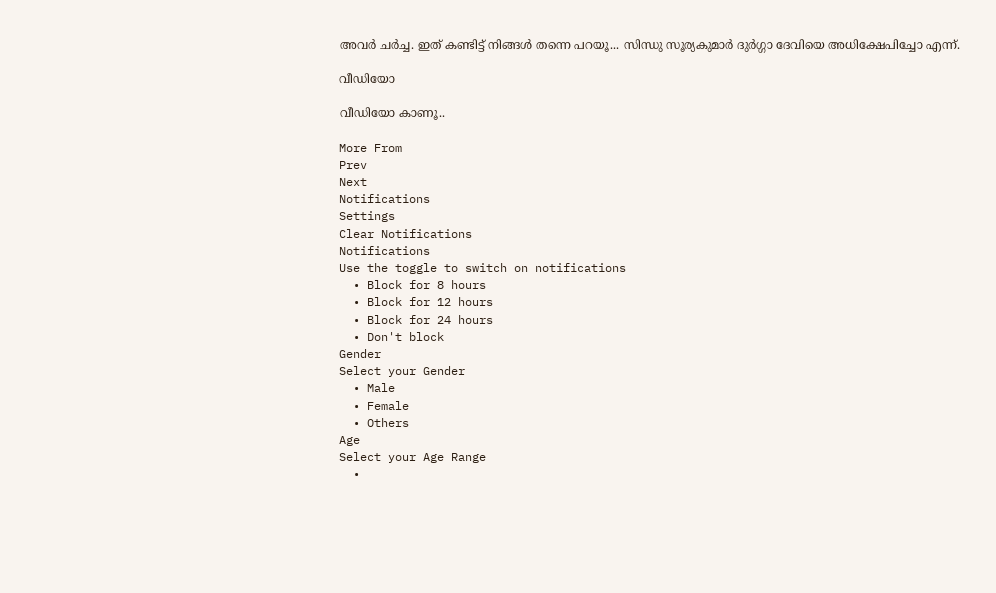അവര്‍ ചര്‍ച്ച. ഇത് കണ്ടിട്ട് നിങ്ങള്‍ തന്നെ പറയൂ... സിന്ധു സൂര്യകുമാര്‍ ദുര്‍ഗ്ഗാ ദേവിയെ അധിക്ഷേപിച്ചോ എന്ന്.

വീഡിയോ

വീഡിയോ കാണൂ..

More From
Prev
Next
Notifications
Settings
Clear Notifications
Notifications
Use the toggle to switch on notifications
  • Block for 8 hours
  • Block for 12 hours
  • Block for 24 hours
  • Don't block
Gender
Select your Gender
  • Male
  • Female
  • Others
Age
Select your Age Range
  •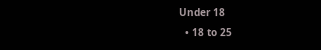Under 18
  • 18 to 25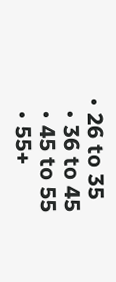• 26 to 35
  • 36 to 45
  • 45 to 55
  • 55+